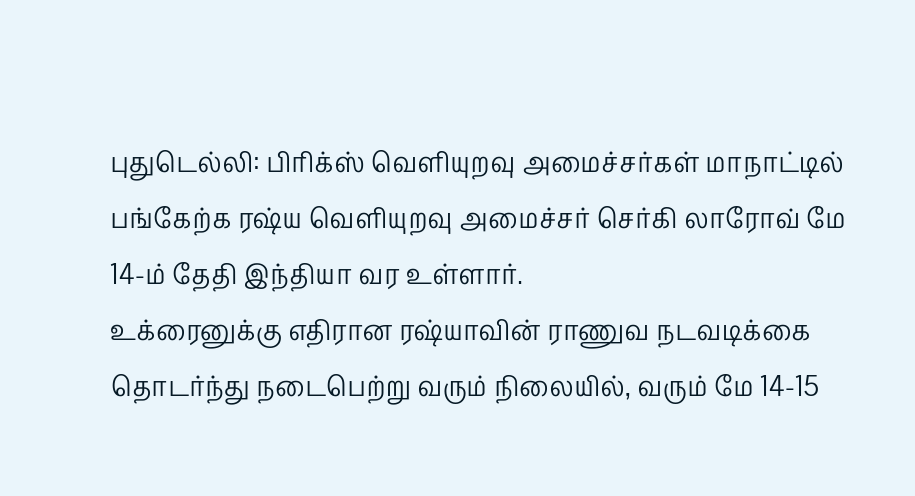புதுடெல்லி: பிரிக்ஸ் வெளியுறவு அமைச்சர்கள் மாநாட்டில் பங்கேற்க ரஷ்ய வெளியுறவு அமைச்சர் செர்கி லாரோவ் மே 14-ம் தேதி இந்தியா வர உள்ளார்.
உக்ரைனுக்கு எதிரான ரஷ்யாவின் ராணுவ நடவடிக்கை தொடர்ந்து நடைபெற்று வரும் நிலையில், வரும் மே 14-15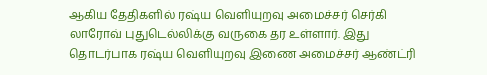ஆகிய தேதிகளில் ரஷ்ய வெளியுறவு அமைச்சர் செர்கி லாரோவ் புதுடெல்லிக்கு வருகை தர உள்ளார். இது தொடர்பாக ரஷ்ய வெளியுறவு இணை அமைச்சர் ஆண்ட்ரி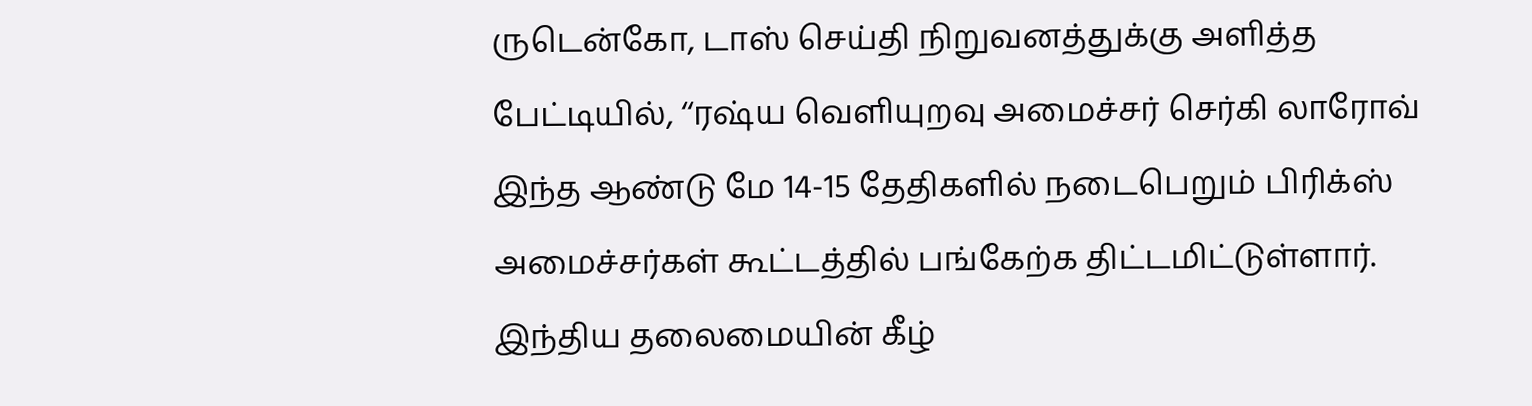ருடென்கோ, டாஸ் செய்தி நிறுவனத்துக்கு அளித்த பேட்டியில், ‘‘ரஷ்ய வெளியுறவு அமைச்சர் செர்கி லாரோவ் இந்த ஆண்டு மே 14-15 தேதிகளில் நடைபெறும் பிரிக்ஸ் அமைச்சர்கள் கூட்டத்தில் பங்கேற்க திட்டமிட்டுள்ளார்.
இந்திய தலைமையின் கீழ்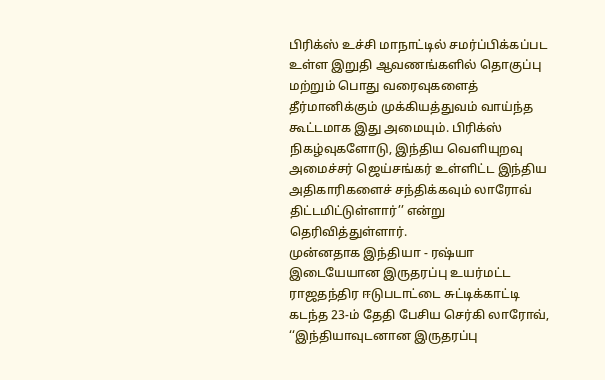பிரிக்ஸ் உச்சி மாநாட்டில் சமர்ப்பிக்கப்பட உள்ள இறுதி ஆவணங்களில் தொகுப்பு மற்றும் பொது வரைவுகளைத் தீர்மானிக்கும் முக்கியத்துவம் வாய்ந்த கூட்டமாக இது அமையும். பிரிக்ஸ் நிகழ்வுகளோடு, இந்திய வெளியுறவு அமைச்சர் ஜெய்சங்கர் உள்ளிட்ட இந்திய அதிகாரிகளைச் சந்திக்கவும் லாரோவ் திட்டமிட்டுள்ளார்’’ என்று தெரிவித்துள்ளார்.
முன்னதாக இந்தியா - ரஷ்யா இடையேயான இருதரப்பு உயர்மட்ட ராஜதந்திர ஈடுபடாட்டை சுட்டிக்காட்டி கடந்த 23-ம் தேதி பேசிய செர்கி லாரோவ், ‘‘இந்தியாவுடனான இருதரப்பு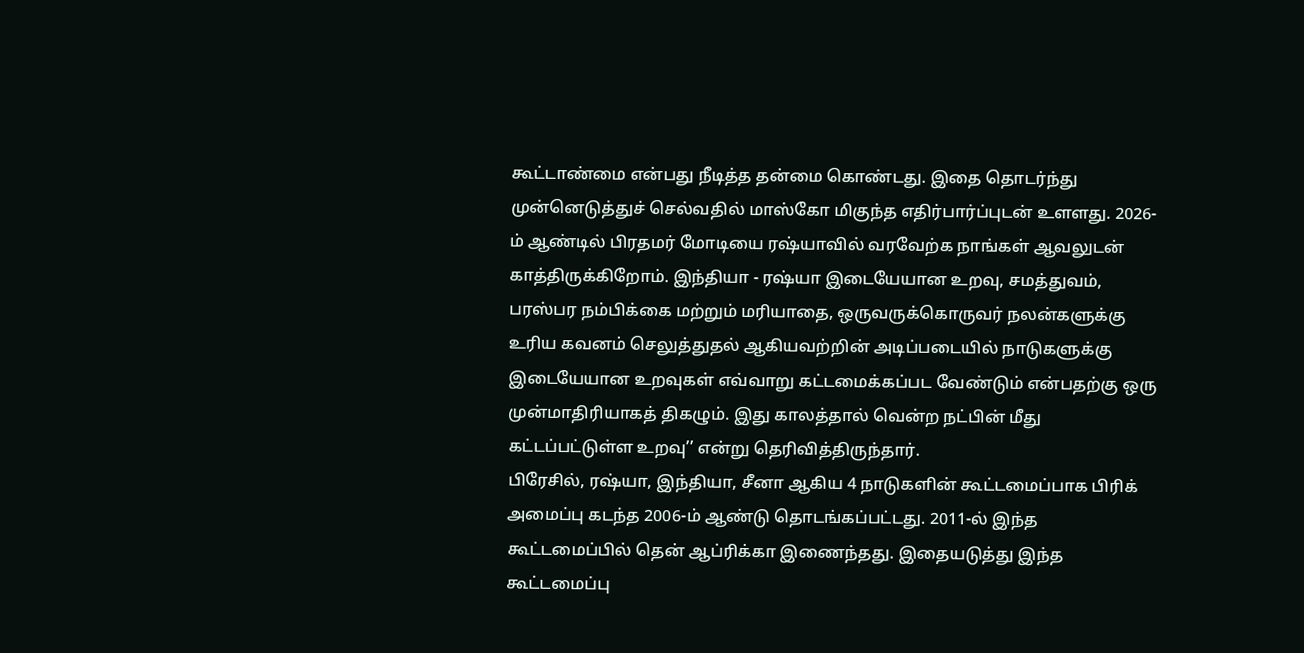கூட்டாண்மை என்பது நீடித்த தன்மை கொண்டது. இதை தொடர்ந்து முன்னெடுத்துச் செல்வதில் மாஸ்கோ மிகுந்த எதிர்பார்ப்புடன் உளளது. 2026-ம் ஆண்டில் பிரதமர் மோடியை ரஷ்யாவில் வரவேற்க நாங்கள் ஆவலுடன் காத்திருக்கிறோம். இந்தியா - ரஷ்யா இடையேயான உறவு, சமத்துவம், பரஸ்பர நம்பிக்கை மற்றும் மரியாதை, ஒருவருக்கொருவர் நலன்களுக்கு உரிய கவனம் செலுத்துதல் ஆகியவற்றின் அடிப்படையில் நாடுகளுக்கு இடையேயான உறவுகள் எவ்வாறு கட்டமைக்கப்பட வேண்டும் என்பதற்கு ஒரு முன்மாதிரியாகத் திகழும். இது காலத்தால் வென்ற நட்பின் மீது கட்டப்பட்டுள்ள உறவு’’ என்று தெரிவித்திருந்தார்.
பிரேசில், ரஷ்யா, இந்தியா, சீனா ஆகிய 4 நாடுகளின் கூட்டமைப்பாக பிரிக் அமைப்பு கடந்த 2006-ம் ஆண்டு தொடங்கப்பட்டது. 2011-ல் இந்த கூட்டமைப்பில் தென் ஆப்ரிக்கா இணைந்தது. இதையடுத்து இந்த கூட்டமைப்பு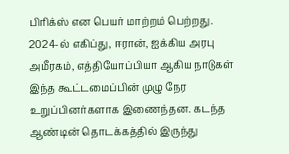பிரிக்ஸ் என பெயர் மாற்றம் பெற்றது. 2024-ல் எகிப்து, ஈரான், ஐக்கிய அரபு அமீரகம், எத்தியோப்பியா ஆகிய நாடுகள் இந்த கூட்டமைப்பின் முழு நேர உறுப்பினர்களாக இணைந்தன. கடந்த ஆண்டின் தொடக்கத்தில் இருந்து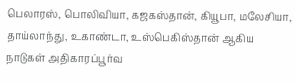பெலாரஸ், பொலிவியா, கஜகஸ்தான், கியூபா, மலேசியா, தாய்லாந்து, உகாண்டா, உஸ்பெகிஸ்தான் ஆகிய நாடுகள் அதிகாரப்பூர்வ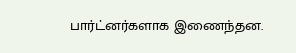பார்ட்னர்களாக இணைந்தன.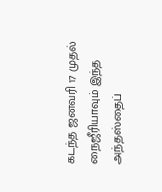கடந்த ஜனவரி 17 முதல் நைஜீரியாவும் இந்த அந்தஸ்தைப்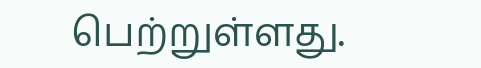பெற்றுள்ளது.